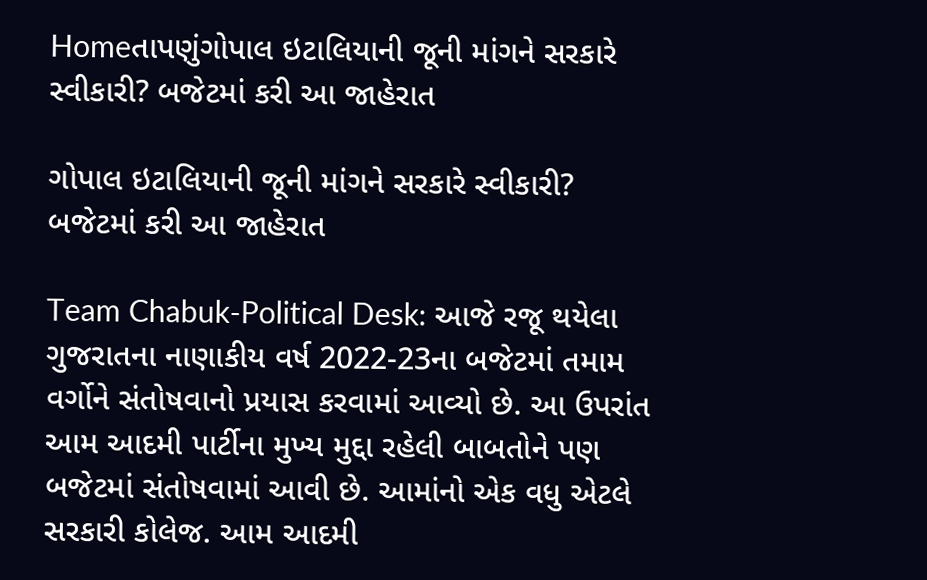Homeતાપણુંગોપાલ ઇટાલિયાની જૂની માંગને સરકારે સ્વીકારી? બજેટમાં કરી આ જાહેરાત

ગોપાલ ઇટાલિયાની જૂની માંગને સરકારે સ્વીકારી? બજેટમાં કરી આ જાહેરાત

Team Chabuk-Political Desk: આજે રજૂ થયેલા ગુજરાતના નાણાકીય વર્ષ 2022-23ના બજેટમાં તમામ વર્ગોને સંતોષવાનો પ્રયાસ કરવામાં આવ્યો છે. આ ઉપરાંત આમ આદમી પાર્ટીના મુખ્ય મુદ્દા રહેલી બાબતોને પણ બજેટમાં સંતોષવામાં આવી છે. આમાંનો એક વધુ એટલે સરકારી કોલેજ. આમ આદમી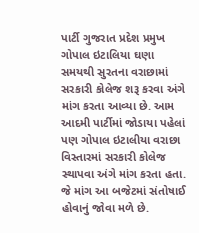પાર્ટી ગુજરાત પ્રદેશ પ્રમુખ ગોપાલ ઇટાલિયા ઘણા સમયથી સુરતના વરાછામાં સરકારી કોલેજ શરૂ કરવા અંગે માંગ કરતા આવ્યા છે. આમ આદમી પાર્ટીમાં જોડાયા પહેલાં પણ ગોપાલ ઇટાલીયા વરાછા વિસ્તારમાં સરકારી કોલેજ સ્થાપવા અંગે માંગ કરતા હતા. જે માંગ આ બજેટમાં સંતોષાઈ હોવાનું જોવા મળે છે.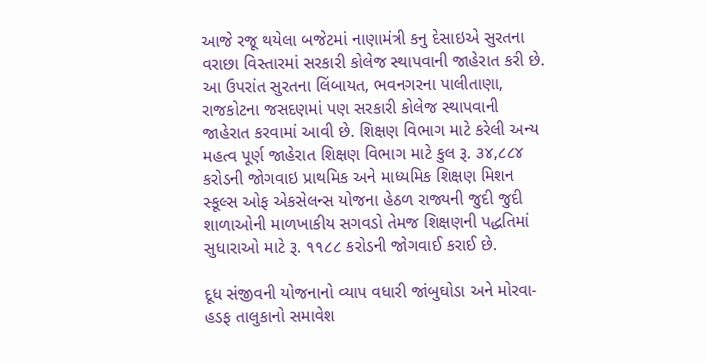આજે રજૂ થયેલા બજેટમાં નાણામંત્રી કનુ દેસાઇએ સુરતના વરાછા વિસ્તારમાં સરકારી કોલેજ સ્થાપવાની જાહેરાત કરી છે. આ ઉપરાંત સુરતના લિંબાયત, ભવનગરના પાલીતાણા, રાજકોટના જસદણમાં પણ સરકારી કોલેજ સ્થાપવાની જાહેરાત કરવામાં આવી છે. શિક્ષણ વિભાગ માટે કરેલી અન્ય મહત્વ પૂર્ણ જાહેરાત શિક્ષણ વિભાગ માટે કુલ રૂ. ૩૪,૮૮૪ કરોડની જોગવાઇ પ્રાથમિક અને માધ્યમિક શિક્ષણ મિશન સ્કૂલ્સ ઓફ એકસેલન્‍સ યોજના હેઠળ રાજ્યની જુદી જુદી શાળાઓની માળખાકીય સગવડો તેમજ શિક્ષણની પદ્ધતિમાં સુધારાઓ માટે રૂ. ૧૧૮૮ કરોડની જોગવાઈ કરાઈ છે.

દૂધ સંજીવની યોજનાનો વ્યાપ વધારી જાંબુઘોડા અને મોરવા-હડફ તાલુકાનો સમાવેશ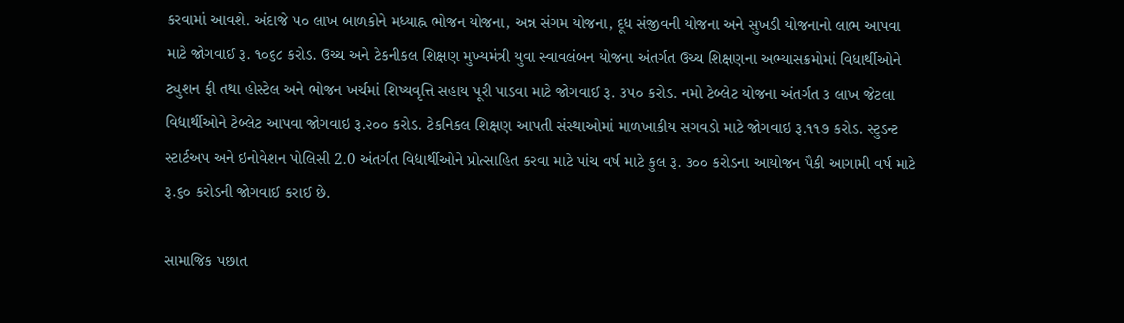કરવામાં આવશે. અંદાજે ૫૦ લાખ બાળકોને મધ્યાહ્ન ભોજન યોજના, અન્ન સંગમ યોજના, દૂધ સંજીવની યોજના અને સુખડી યોજનાનો લાભ આપવા માટે જોગવાઈ રૂ. ૧૦૬૮ કરોડ. ઉચ્ચ અને ટેકનીકલ શિક્ષણ મુખ્યમંત્રી યુવા સ્વાવલંબન યોજના અંતર્ગત ઉચ્ચ શિક્ષણના અભ્યાસક્રમોમાં વિધાર્થીઓને ટ્યુશન ફી તથા હોસ્ટેલ અને ભોજન ખર્ચમાં શિષ્યવૃત્તિ સહાય પૂરી પાડવા માટે જોગવાઈ રૂ. ૩૫૦ કરોડ. નમો ટેબ્લેટ યોજના અંતર્ગત ૩ લાખ જેટલા વિદ્યાર્થીઓને ટેબ્લેટ આપવા જોગવાઇ રૂ.૨૦૦ કરોડ. ટેકનિકલ શિક્ષણ આપતી સંસ્થાઓમાં માળખાકીય સગવડો માટે જોગવાઇ રૂ.૧૧૭ કરોડ. સ્ટુડન્ટ સ્ટાર્ટઅપ અને ઇનોવેશન પોલિસી 2.0 અંતર્ગત વિદ્યાર્થીઓને પ્રોત્સાહિત કરવા માટે પાંચ વર્ષ માટે કુલ રૂ. ૩૦૦ કરોડના આયોજન પૈકી આગામી વર્ષ માટે રૂ.૬૦ કરોડની જોગવાઈ કરાઈ છે.

સામાજિક પછાત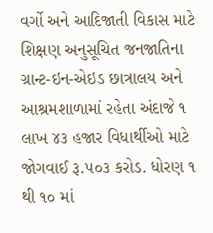વર્ગો અને આદિજાતી વિકાસ માટે શિક્ષણ અનુસૂચિત જનજાતિના ગ્રાન્ટ-ઇન-એઇડ છાત્રાલય અને આશ્રમશાળામાં રહેતા અંદાજે ૧ લાખ ૪૩ હજાર વિધાર્થીઓ માટે જોગવાઈ રૂ.૫૦૩ કરોડ. ધોરણ ૧ થી ૧૦ માં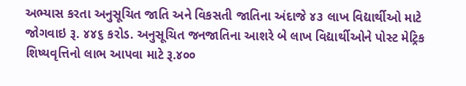અભ્યાસ કરતા અનુસૂચિત જાતિ અને વિકસતી જાતિના અંદાજે ૪૩ લાખ વિદ્યાર્થીઓ માટે જોગવાઇ રૂ. ૪૪૬ કરોડ. અનુસૂચિત જનજાતિના આશરે બે લાખ વિદ્યાર્થીઓને પોસ્ટ મેટ્રિક શિષ્યવૃત્તિનો લાભ આપવા માટે રૂ.૪૦૦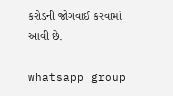કરોડની જોગવાઈ કરવામાં આવી છે.

whatsapp group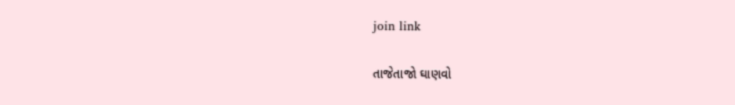join link

તાજેતાજો ઘાણવો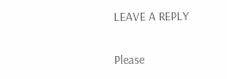LEAVE A REPLY

Please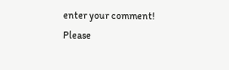enter your comment!
Please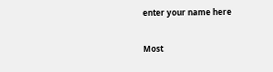enter your name here

Most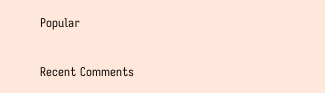Popular

Recent Comments